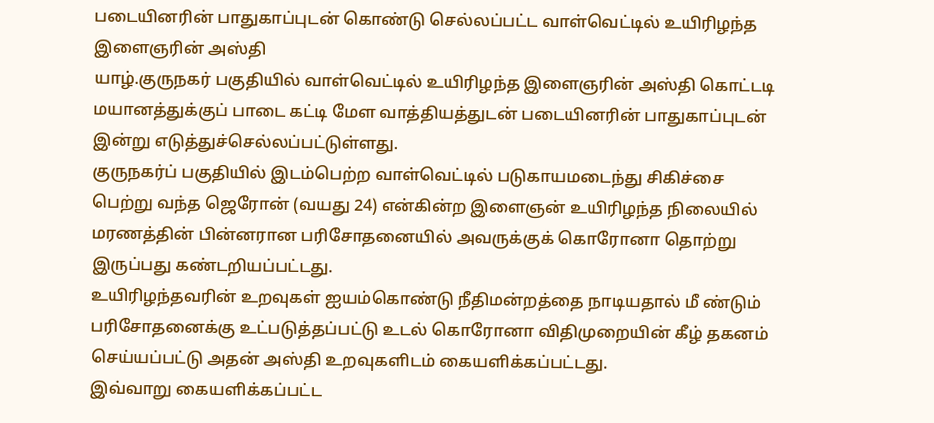படையினரின் பாதுகாப்புடன் கொண்டு செல்லப்பட்ட வாள்வெட்டில் உயிரிழந்த இளைஞரின் அஸ்தி
யாழ்.குருநகர் பகுதியில் வாள்வெட்டில் உயிரிழந்த இளைஞரின் அஸ்தி கொட்டடி மயானத்துக்குப் பாடை கட்டி மேள வாத்தியத்துடன் படையினரின் பாதுகாப்புடன் இன்று எடுத்துச்செல்லப்பட்டுள்ளது.
குருநகர்ப் பகுதியில் இடம்பெற்ற வாள்வெட்டில் படுகாயமடைந்து சிகிச்சை பெற்று வந்த ஜெரோன் (வயது 24) என்கின்ற இளைஞன் உயிரிழந்த நிலையில் மரணத்தின் பின்னரான பரிசோதனையில் அவருக்குக் கொரோனா தொற்று இருப்பது கண்டறியப்பட்டது.
உயிரிழந்தவரின் உறவுகள் ஐயம்கொண்டு நீதிமன்றத்தை நாடியதால் மீ ண்டும் பரிசோதனைக்கு உட்படுத்தப்பட்டு உடல் கொரோனா விதிமுறையின் கீழ் தகனம் செய்யப்பட்டு அதன் அஸ்தி உறவுகளிடம் கையளிக்கப்பட்டது.
இவ்வாறு கையளிக்கப்பட்ட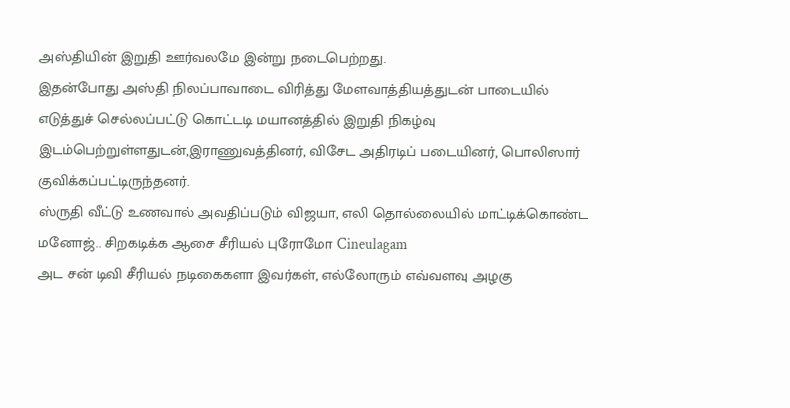அஸ்தியின் இறுதி ஊர்வலமே இன்று நடைபெற்றது.
இதன்போது அஸ்தி நிலப்பாவாடை விரித்து மேளவாத்தியத்துடன் பாடையில் எடுத்துச் செல்லப்பட்டு கொட்டடி மயானத்தில் இறுதி நிகழ்வு இடம்பெற்றுள்ளதுடன்,இராணுவத்தினர், விசேட அதிரடிப் படையினர், பொலிஸார் குவிக்கப்பட்டிருந்தனர்.
ஸ்ருதி வீட்டு உணவால் அவதிப்படும் விஜயா, எலி தொல்லையில் மாட்டிக்கொண்ட மனோஜ்.. சிறகடிக்க ஆசை சீரியல் புரோமோ Cineulagam
அட சன் டிவி சீரியல் நடிகைகளா இவர்கள், எல்லோரும் எவ்வளவு அழகு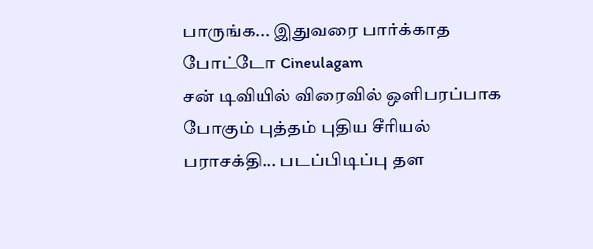பாருங்க... இதுவரை பார்க்காத போட்டோ Cineulagam
சன் டிவியில் விரைவில் ஒளிபரப்பாக போகும் புத்தம் புதிய சீரியல் பராசக்தி... படப்பிடிப்பு தள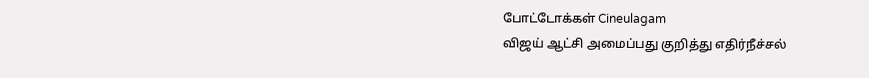போட்டோக்கள் Cineulagam
விஜய் ஆட்சி அமைப்பது குறித்து எதிர்நீச்சல்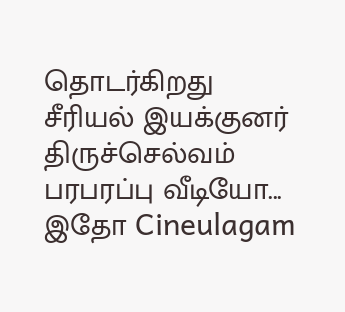தொடர்கிறது சீரியல் இயக்குனர் திருச்செல்வம் பரபரப்பு வீடியோ... இதோ Cineulagam